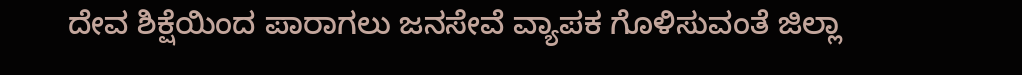ದೇವ ಶಿಕ್ಷೆಯಿಂದ ಪಾರಾಗಲು ಜನಸೇವೆ ವ್ಯಾಪಕ ಗೊಳಿಸುವಂತೆ ಜಿಲ್ಲಾ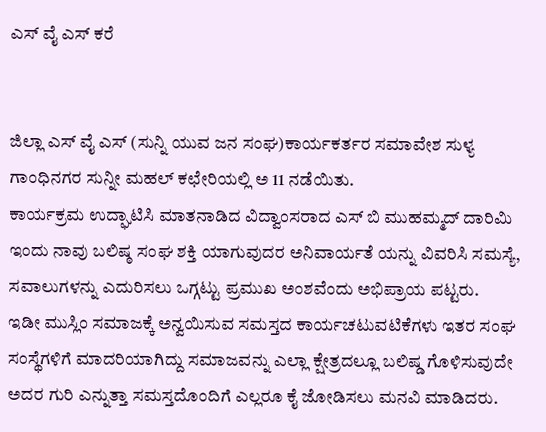ಎಸ್ ವೈ ಎಸ್ ಕರೆ


ಜಿಲ್ಲಾ ಎಸ್ ವೈ ಎಸ್ (ಸುನ್ನಿ ಯುವ ಜನ ಸಂಘ)ಕಾರ್ಯಕರ್ತರ ಸಮಾವೇಶ ಸುಳ್ಯ ಗಾಂಧಿನಗರ ಸುನ್ನೀ ಮಹಲ್ ಕಛೇರಿಯಲ್ಲಿ ಅ 11 ನಡೆಯಿತು.
ಕಾರ್ಯಕ್ರಮ ಉದ್ಘಾಟಿಸಿ ಮಾತನಾಡಿದ ವಿದ್ವಾಂಸರಾದ ಎಸ್ ಬಿ ಮುಹಮ್ಮದ್ ದಾರಿಮಿ ಇಂದು ನಾವು ಬಲಿಷ್ಠ ಸಂಘ ಶಕ್ತಿ ಯಾಗುವುದರ ಅನಿವಾರ್ಯತೆ ಯನ್ನು ವಿವರಿಸಿ ಸಮಸ್ಯೆ, ಸವಾಲುಗಳನ್ನು ಎದುರಿಸಲು ಒಗ್ಗಟ್ಟು ಪ್ರಮುಖ ಅಂಶವೆಂದು ಅಭಿಪ್ರಾಯ ಪಟ್ಟರು.
ಇಡೀ ಮುಸ್ಲಿಂ ಸಮಾಜಕ್ಕೆ ಅನ್ವಯಿಸುವ ಸಮಸ್ತದ ಕಾರ್ಯಚಟುವಟಿಕೆಗಳು ಇತರ ಸಂಘ ಸಂಸ್ಥೆಗಳಿಗೆ ಮಾದರಿಯಾಗಿದ್ದು ಸಮಾಜವನ್ನು ಎಲ್ಲಾ ಕ್ಷೇತ್ರದಲ್ಲೂ ಬಲಿಷ್ಡ ಗೊಳಿಸುವುದೇ ಅದರ ಗುರಿ ಎನ್ನುತ್ತಾ ಸಮಸ್ತದೊಂದಿಗೆ ಎಲ್ಲರೂ ಕೈ ಜೋಡಿಸಲು ಮನವಿ ಮಾಡಿದರು.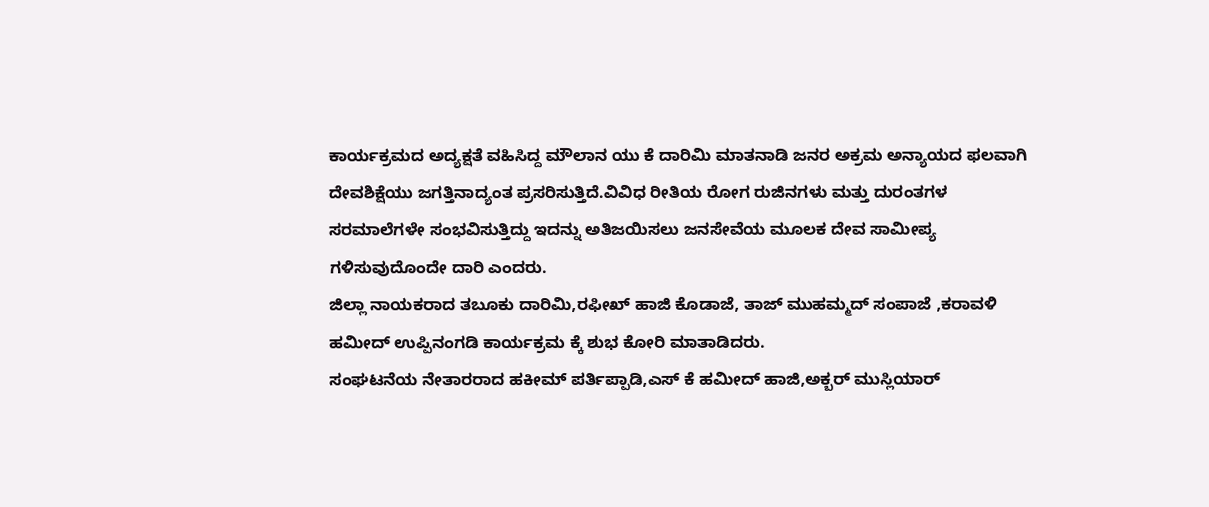ಕಾರ್ಯಕ್ರಮದ ಅದ್ಯಕ್ಷತೆ ವಹಿಸಿದ್ದ ಮೌಲಾನ ಯು ಕೆ ದಾರಿಮಿ ಮಾತನಾಡಿ ಜನರ ಅಕ್ರಮ ಅನ್ಯಾಯದ ಫಲವಾಗಿ ದೇವಶಿಕ್ಷೆಯು ಜಗತ್ತಿನಾದ್ಯಂತ ಪ್ರಸರಿಸುತ್ತಿದೆ.ವಿವಿಧ ರೀತಿಯ ರೋಗ ರುಜಿನಗಳು ಮತ್ತು ದುರಂತಗಳ ಸರಮಾಲೆಗಳೇ ಸಂಭವಿಸುತ್ತಿದ್ದು ಇದನ್ನು ಅತಿಜಯಿಸಲು ಜನಸೇವೆಯ ಮೂಲಕ ದೇವ ಸಾಮೀಪ್ಯ ಗಳಿಸುವುದೊಂದೇ ದಾರಿ ಎಂದರು.
ಜಿಲ್ಲಾ ನಾಯಕರಾದ ತಬೂಕು ದಾರಿಮಿ,ರಫೀಖ್ ಹಾಜಿ ಕೊಡಾಜೆ, ತಾಜ್ ಮುಹಮ್ಮದ್ ಸಂಪಾಜೆ ,ಕರಾವಳಿ ಹಮೀದ್ ಉಪ್ಪಿನಂಗಡಿ ಕಾರ್ಯಕ್ರಮ ಕ್ಕೆ ಶುಭ ಕೋರಿ ಮಾತಾಡಿದರು.
ಸಂಘಟನೆಯ ನೇತಾರರಾದ ಹಕೀಮ್ ಪರ್ತಿಪ್ಪಾಡಿ,ಎಸ್ ಕೆ ಹಮೀದ್ ಹಾಜಿ,ಅಕ್ಬರ್ ಮುಸ್ಲಿಯಾರ್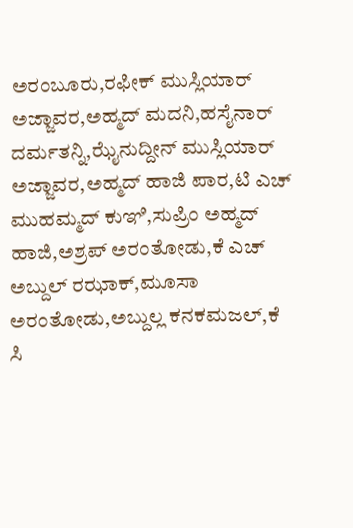ಅರಂಬೂರು,ರಫೀಕ್ ಮುಸ್ಲಿಯಾರ್ ಅಜ್ಜಾವರ,ಅಹ್ಮದ್ ಮದನಿ,ಹಸೈನಾರ್ ದರ್ಮತನ್ನಿ,ಝೈನುದ್ದೀನ್ ಮುಸ್ಲಿಯಾರ್ ಅಜ್ಜಾವರ,ಅಹ್ಮದ್ ಹಾಜಿ ಪಾರ,ಟಿ ಎಚ್ ಮುಹಮ್ಮದ್ ಕುಞಿ,ಸುಪ್ರಿಂ ಅಹ್ಮದ್ ಹಾಜಿ,ಅಶ್ರಪ್ ಅರಂತೋಡು,ಕೆ ಎಚ್ ಅಬ್ದುಲ್ ರಝಾಕ್,ಮೂಸಾ ಅರಂತೋಡು,ಅಬ್ದುಲ್ಲ ಕನಕಮಜಲ್,ಕೆ ಸಿ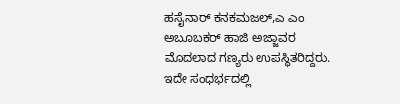ಹಸೈನಾರ್ ಕನಕಮಜಲ್,ಎ ಎಂ ಅಬೂಬಕರ್ ಹಾಜಿ ಅಜ್ಜಾವರ ಮೊದಲಾದ ಗಣ್ಯರು ಉಪಸ್ಥಿತರಿದ್ದರು.
ಇದೇ ಸಂಧರ್ಭದಲ್ಲಿ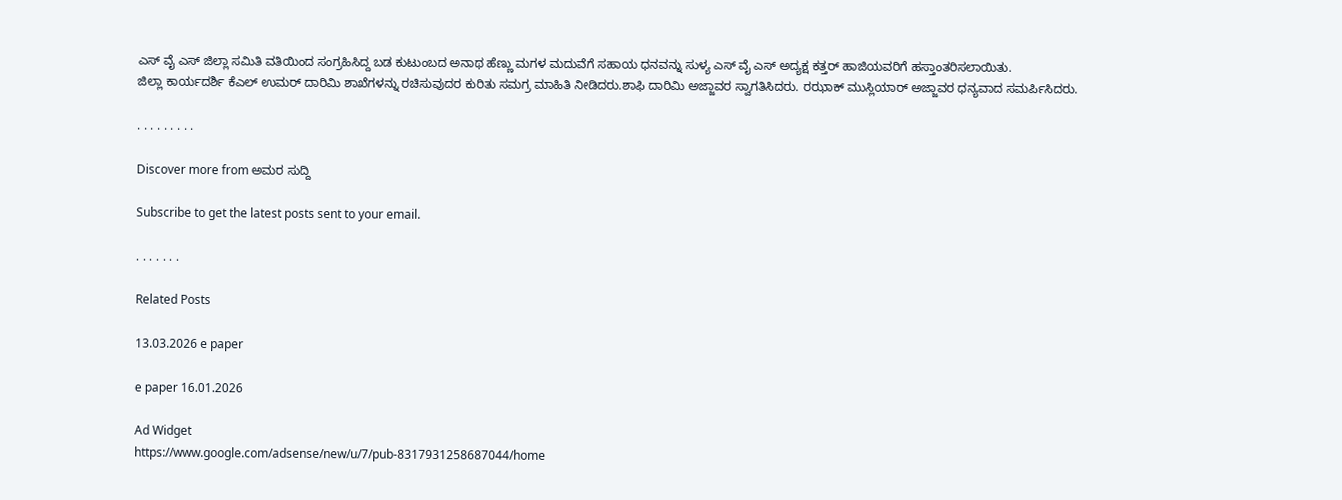ಎಸ್ ವೈ ಎಸ್ ಜಿಲ್ಲಾ ಸಮಿತಿ ವತಿಯಿಂದ ಸಂಗ್ರಹಿಸಿದ್ದ ಬಡ ಕುಟುಂಬದ ಅನಾಥ ಹೆಣ್ಣು ಮಗಳ ಮದುವೆಗೆ ಸಹಾಯ ಧನವನ್ನು ಸುಳ್ಯ ಎಸ್ ವೈ ಎಸ್ ಅದ್ಯಕ್ಷ ಕತ್ತರ್ ಹಾಜಿಯವರಿಗೆ ಹಸ್ತಾಂತರಿಸಲಾಯಿತು.
ಜಿಲ್ಲಾ ಕಾರ್ಯದರ್ಶಿ ಕೆಎಲ್ ಉಮರ್ ದಾರಿಮಿ ಶಾಖೆಗಳನ್ನು ರಚಿಸುವುದರ ಕುರಿತು ಸಮಗ್ರ ಮಾಹಿತಿ ನೀಡಿದರು.ಶಾಫಿ ದಾರಿಮಿ ಅಜ್ಜಾವರ ಸ್ವಾಗತಿಸಿದರು. ರಝಾಕ್ ಮುಸ್ಲಿಯಾರ್ ಅಜ್ಜಾವರ ಧನ್ಯವಾದ ಸಮರ್ಪಿಸಿದರು.

. . . . . . . . .

Discover more from ಅಮರ ಸುದ್ದಿ

Subscribe to get the latest posts sent to your email.

. . . . . . .

Related Posts

13.03.2026 e paper

e paper 16.01.2026

Ad Widget
https://www.google.com/adsense/new/u/7/pub-8317931258687044/home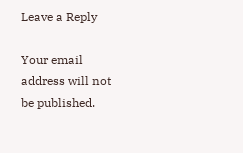Leave a Reply

Your email address will not be published.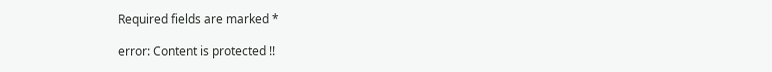Required fields are marked *

error: Content is protected !!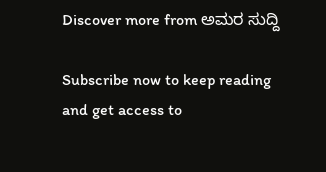Discover more from ಅಮರ ಸುದ್ದಿ

Subscribe now to keep reading and get access to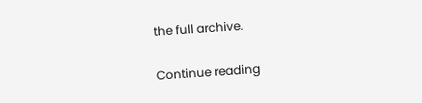the full archive.

Continue reading